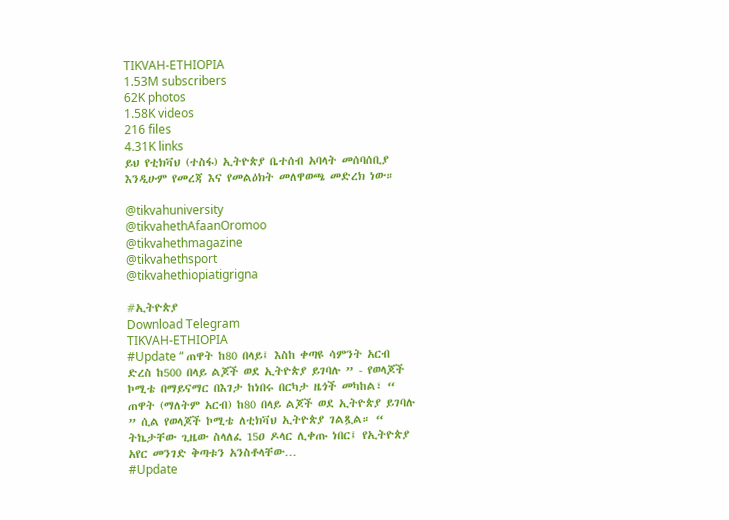TIKVAH-ETHIOPIA
1.53M subscribers
62K photos
1.58K videos
216 files
4.31K links
ይህ የቲክቫህ (ተስፋ) ኢትዮጵያ ቤተሰብ አባላት መሰባሰቢያ እንዲሁም የመረጃ እና የመልዕክት መለዋወጫ መድረክ ነው።

@tikvahuniversity
@tikvahethAfaanOromoo
@tikvahethmagazine
@tikvahethsport
@tikvahethiopiatigrigna

#ኢትዮጵያ
Download Telegram
TIKVAH-ETHIOPIA
#Update “ ጠዋት ከ80 በላይ፤ እስከ ቀጣዩ ሳምንት አርብ ድረስ ከ500 በላይ ልጆች ወደ ኢትዮጵያ ይገባሉ ” - የወላጆች ኮሚቴ በማይናማር በእገታ ከነበሩ በርካታ ዜጎች መካከል፣ “ ጠዋት (ማለትም አርብ) ከ80 በላይ ልጆች ወደ ኢትዮጵያ ይገባሉ ” ሲል የወላጆች ኮሚቴ ለቲክቫህ ኢትዮጵያ ገልጿል። “ ትኬታቸው ጊዜው ስላለፈ 15ዐ ዶላር ሊቀጡ ነበር፤ የኢትዮጵያ አየር መንገድ ቅጣቱን አንስቶላቸው…
#Update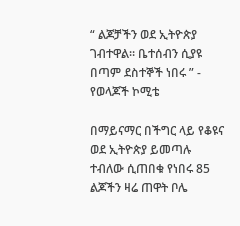“ ልጆቻችን ወደ ኢትዮጵያ ገብተዋል። ቤተሰብን ሲያዩ በጣም ደስተኞች ነበሩ ” - የወላጆች ኮሚቴ

በማይናማር በችግር ላይ የቆዩና ወደ ኢትዮጵያ ይመጣሉ ተብለው ሲጠበቁ የነበሩ 85 ልጆችን ዛሬ ጠዋት ቦሌ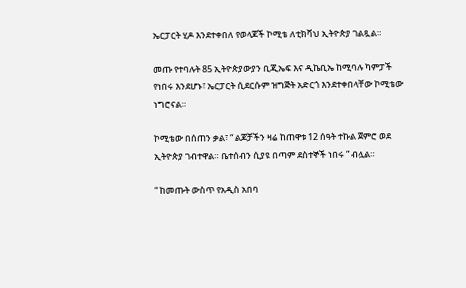ኤርፓርት ሂዶ እንደተቀበለ የወላጆች ኮሚቴ ለቲክቫህ ኢትዮጵያ ገልጿል።

መጡ የተባሉት 85 ኢትዮጵያውያን ቢጂኤፍ እና ዲኬቢኤ ከሚባሉ ካምፓች የነበሩ እንደሆኑ፣ ኤርፓርት ሲደርሱም ዝግጅት አድርጎ እንደተቀበላቸው ኮሚቴው ነግሮናል።

ኮሚቴው በሰጠን ቃል፣ “ ልጆቻችን ዛሬ ከጠዋቱ 12 ሰዓት ተኩል ጀምሮ ወደ ኢትዮጵያ ገብተዋል። ቤተሰብን ሲያዩ በጣም ደስተኞች ነበሩ ” ብሏል።

“ ከመጡት ውስጥ የአዲስ አበባ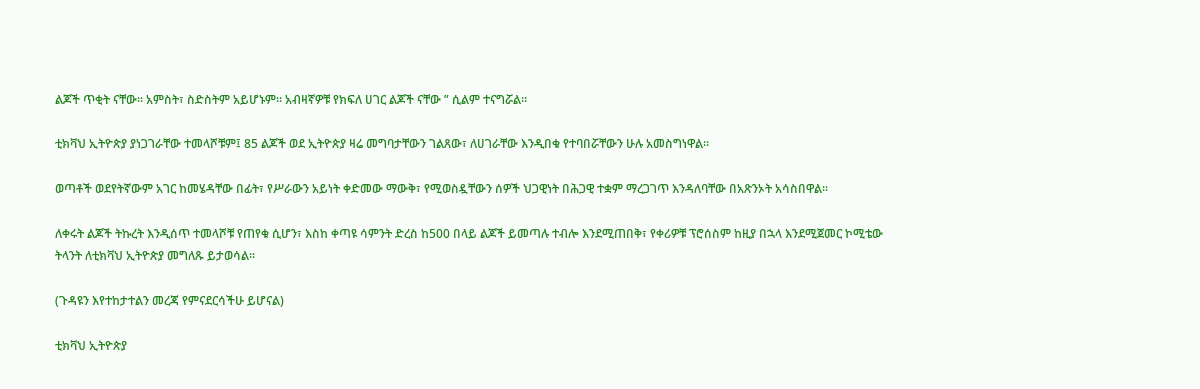ልጆች ጥቂት ናቸው። አምስት፣ ስድስትም አይሆኑም። አብዛኛዎቹ የክፍለ ሀገር ልጆች ናቸው ” ሲልም ተናግሯል።

ቲክቫህ ኢትዮጵያ ያነጋገራቸው ተመላሾቹም፤ 85 ልጆች ወደ ኢትዮጵያ ዛሬ መግባታቸውን ገልጸው፣ ለሀገራቸው እንዲበቁ የተባበሯቸውን ሁሉ አመስግነዋል።

ወጣቶች ወደየትኛውም አገር ከመሄዳቸው በፊት፣ የሥራውን አይነት ቀድመው ማውቅ፣ የሚወስዷቸውን ሰዎች ህጋዊነት በሕጋዊ ተቋም ማረጋገጥ እንዳለባቸው በአጽንኦት አሳስበዋል።

ለቀሩት ልጆች ትኩረት እንዲሰጥ ተመላሾቹ የጠየቁ ሲሆን፣ እስከ ቀጣዩ ሳምንት ድረስ ከ500 በላይ ልጆች ይመጣሉ ተብሎ እንደሚጠበቅ፣ የቀሪዎቹ ፕሮሰስም ከዚያ በኋላ እንደሚጀመር ኮሚቴው ትላንት ለቲክቫህ ኢትዮጵያ መግለጹ ይታወሳል።

(ጉዳዩን እየተከታተልን መረጃ የምናደርሳችሁ ይሆናል)

ቲክቫህ ኢትዮጵያ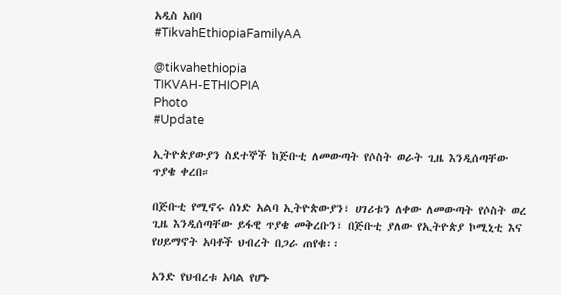አዲስ አበባ
#TikvahEthiopiaFamilyAA

@tikvahethiopia
TIKVAH-ETHIOPIA
Photo
#Update

ኢትዮጵያውያን ስደተኞች ከጅቡቲ ለመውጣት የሶስት ወራት ጊዜ እንዲሰጣቸው ጥያቄ ቀረበ።

በጅቡቲ የሚኖሩ ሰነድ አልባ ኢትዮጵውያን፣ ሀገሪቱን ለቀው ለመውጣት የሶስት ወረ ጊዜ እንዲሰጣቸው ይፋዊ ጥያቄ መቅረቡን፣ በጅቡቲ ያለው የኢትዮጵያ ኮሚኒቲ እና የሀይማኖት አባቶች ህብረት በጋራ ጠየቁ፡፡

አንድ የህብረቱ አባል የሆኑ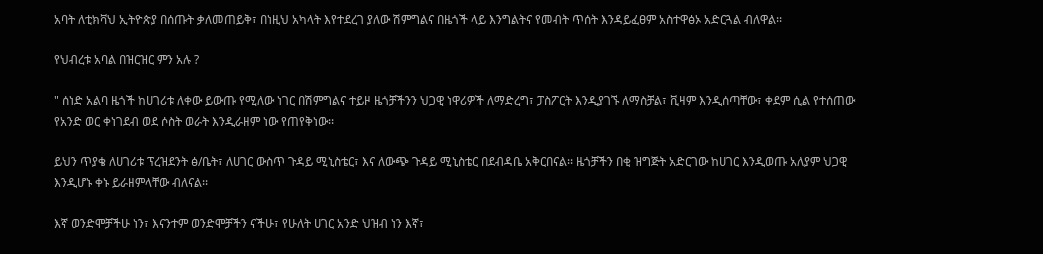አባት ለቲክቫህ ኢትዮጵያ በሰጡት ቃለመጠይቅ፣ በነዚህ አካላት እየተደረገ ያለው ሽምግልና በዜጎች ላይ እንግልትና የመብት ጥሰት እንዳይፈፀም አስተዋፅኦ አድርጓል ብለዋል፡፡

የህብረቱ አባል በዝርዝር ምን አሉ ?

" ሰነድ አልባ ዜጎች ከሀገሪቱ ለቀው ይውጡ የሚለው ነገር በሽምግልና ተይዞ ዜጎቻችንን ህጋዊ ነዋሪዎች ለማድረግ፣ ፓስፖርት እንዲያገኙ ለማስቻል፣ ቪዛም እንዲሰጣቸው፣ ቀደም ሲል የተሰጠው የአንድ ወር ቀነገደብ ወደ ሶስት ወራት እንዲራዘም ነው የጠየቅነው፡፡

ይህን ጥያቄ ለሀገሪቱ ፕረዝደንት ፅ/ቤት፣ ለሀገር ውስጥ ጉዳይ ሚኒስቴር፣ እና ለውጭ ጉዳይ ሚኒስቴር በደብዳቤ አቅርበናል፡፡ ዜጎቻችን በቂ ዝግጅት አድርገው ከሀገር እንዲወጡ አለያም ህጋዊ እንዲሆኑ ቀኑ ይራዘምላቸው ብለናል፡፡

እኛ ወንድሞቻችሁ ነን፣ እናንተም ወንድሞቻችን ናችሁ፣ የሁለት ሀገር አንድ ህዝብ ነን እኛ፣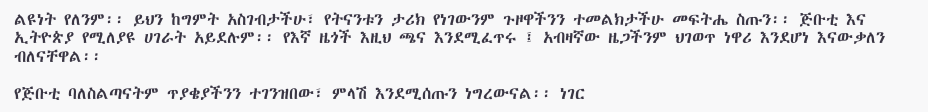ልዩነት የለንም፡፡ ይህን ከግምት አስገብታችሁ፣ የትናንቱን ታሪክ የነገውንም ጉዞዋችንን ተመልክታችሁ መፍትሔ ስጡን፡፡ ጅቡቲ እና ኢትዮጵያ የሚለያዩ ሀገራት አይደሉም፡፡ የእኛ ዜጎች እዚህ ጫና እንደሚፈጥሩ ፤ አብዛኛው ዜጋችንም ህገወጥ ነዋሪ እንደሆነ እናውቃለን ብለናቸዋል፡፡

የጅቡቲ ባለስልጣናትም ጥያቄያችንን ተገንዝበው፣ ምላሽ እንደሚሰጡን ነግረውናል፡፡ ነገር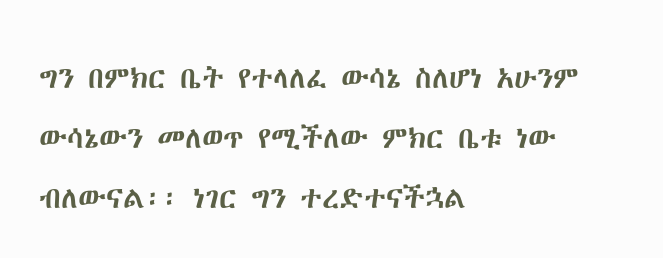ግን በምክር ቤት የተላለፈ ውሳኔ ስለሆነ አሁንም ውሳኔውን መለወጥ የሚችለው ምክር ቤቱ ነው ብለውናል፡፡ ነገር ግን ተረድተናችኋል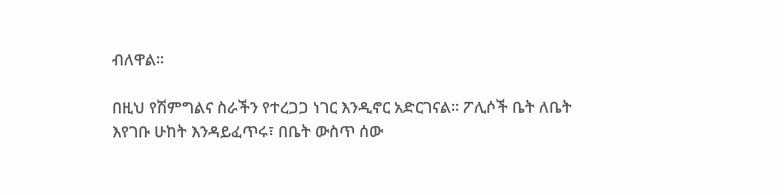ብለዋል፡፡

በዚህ የሽምግልና ስራችን የተረጋጋ ነገር እንዲኖር አድርገናል፡፡ ፖሊሶች ቤት ለቤት እየገቡ ሁከት እንዳይፈጥሩ፣ በቤት ውስጥ ሰው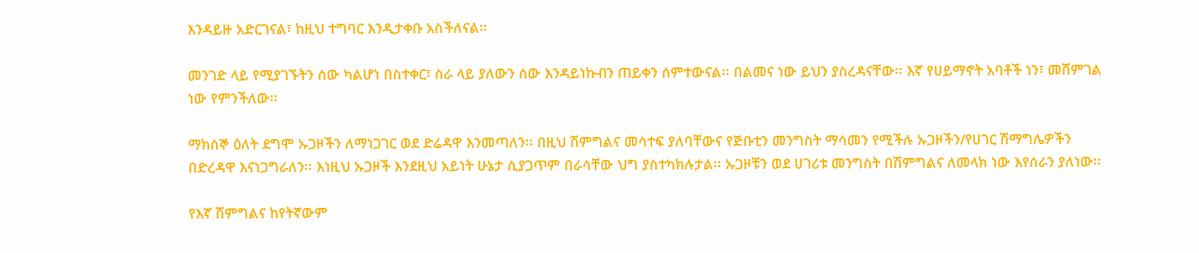እንዳይዙ አድርገናል፣ ከዚህ ተግባር እንዲታቀቡ አስችለናል፡፡

መንገድ ላይ የሚያገኙትን ሰው ካልሆነ በስተቀር፣ ስራ ላይ ያለውን ሰው እንዳይነኩብን ጠይቀን ሰምተውናል፡፡ በልመና ነው ይህን ያስረዳናቸው፡፡ እኛ የሀይማኖት አባቶች ነን፣ መሸምገል ነው የምንችለው፡፡

ማክሰኞ ዕለት ደግሞ ኡጋዞችን ለማነጋገር ወደ ድሬዳዋ እንመጣለን፡፡ በዚህ ሽምግልና መሳተፍ ያለባቸውና የጅቡቲን መንግስት ማሳመን የሚችሉ ኡጋዞችን/የሀገር ሽማግሌዎችን በድረዳዋ እናነጋግራለን፡፡ እነዚህ ኡጋዞች እንደዚህ አይነት ሁኔታ ሲያጋጥም በራሳቸው ህግ ያስተካክሉታል፡፡ ኡጋዞቹን ወደ ሀገሪቱ መንግስት በሽምግልና ለመላክ ነው እየሰራን ያለነው፡፡

የእኛ ሽምግልና ከየትኛውም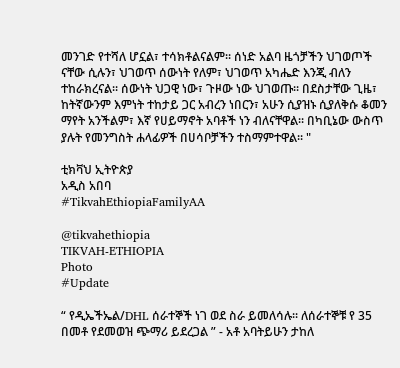መንገድ የተሻለ ሆኗል፣ ተሳክቶልናልም፡፡ ሰነድ አልባ ዜጎቻችን ህገወጦች ናቸው ሲሉን፣ ህገወጥ ሰውነት የለም፣ ህገወጥ አካሔድ እንጂ ብለን ተከራክረናል፡፡ ሰውነት ህጋዊ ነው፣ ጉዞው ነው ህገወጡ፡፡ በደስታቸው ጊዜ፣ ከትኛውንም እምነት ተከታይ ጋር አብረን ነበርን፣ አሁን ሲያዝኑ ሲያለቅሱ ቆመን ማየት አንችልም፣ እኛ የሀይማኖት አባቶች ነን ብለናቸዋል፡፡ በካቢኔው ውስጥ ያሉት የመንግስት ሐላፊዎች በሀሳቦቻችን ተስማምተዋል፡፡ "

ቲክቫህ ኢትዮጵያ
አዲስ አበባ
#TikvahEthiopiaFamilyAA

@tikvahethiopia
TIKVAH-ETHIOPIA
Photo
#Update

“ የዲኤችኤል/DHL ሰራተኞች ነገ ወደ ስራ ይመለሳሉ፡፡ ለሰራተኞቹ የ 35 በመቶ የደመወዝ ጭማሪ ይደረጋል ” - አቶ አባትይሁን ታከለ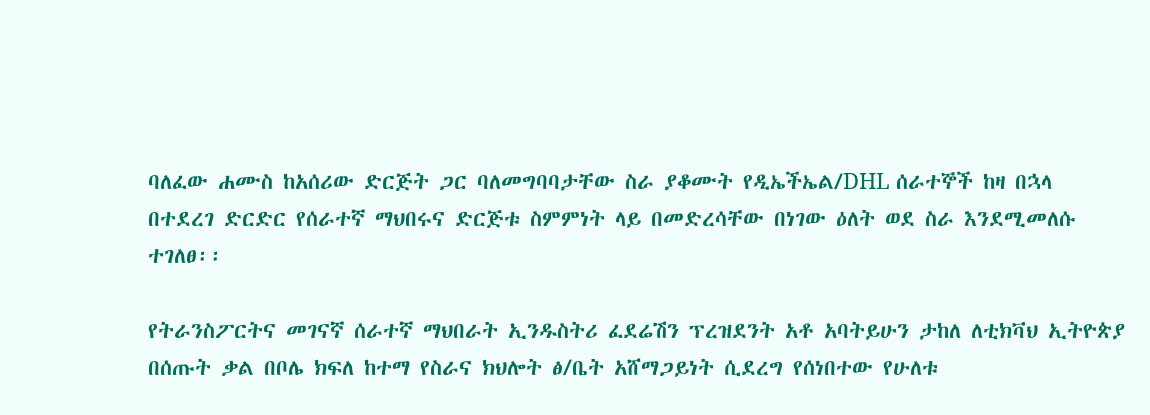ባለፈው ሐሙስ ከአሰሪው ድርጅት ጋር ባለመግባባታቸው ስራ ያቆሙት የዲኤችኤል/DHL ሰራተኞች ከዛ በኋላ በተደረገ ድርድር የሰራተኛ ማህበሩና ድርጅቱ ስምምነት ላይ በመድረሳቸው በነገው ዕለት ወደ ስራ እንደሚመለሱ ተገለፀ፡፡

የትራንስፖርትና መገናኛ ሰራተኛ ማህበራት ኢንዱስትሪ ፈደሬሽን ፕረዝደንት አቶ አባትይሁን ታከለ ለቲክቫህ ኢትዮጵያ በሰጡት ቃል በቦሌ ክፍለ ከተማ የስራና ክህሎት ፅ/ቤት አሸማጋይነት ሲደረግ የሰነበተው የሁለቱ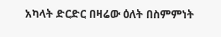አካላት ድርድር በዛሬው ዕለት በስምምነት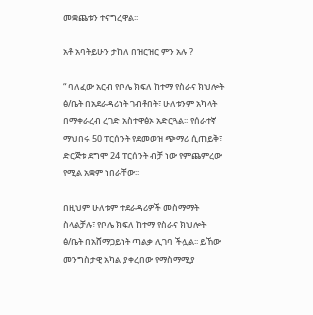መቋጨቱን ተናግረዋል፡፡

አቶ አባትይሁን ታከለ በዝርዝር ምን አሉ ?

“ ባለፈው አርብ የቦሌ ክፍለ ከተማ የስራና ክህሎት ፅ/ቤት በአደራዳሪነት ገብቶበት፣ ሁለቱንም አካላት በማቀራረብ ረገድ አስተዋፅኦ አድርጓል፡፡ የሰራተኛ ማህበሩ 50 ፐርሰንት የደመወዝ ጭማሪ ሲጠይቅ፣ ድርጅቱ ደግሞ 24 ፐርሰንት ብቻ ነው የምጨምረው የሚል አቋም ነበራቸው፡፡

በዚህም ሁለቱም ተደራዳሪዎች መስማማት ስላልቻሉ፣ የቦሌ ክፍለ ከተማ የስራና ክህሎት ፅ/ቤት በአሸማጋይነት ጣልቃ ሊገባ ችሏል፡፡ ይኸው መንግስታዊ አካል ያቀረበው የማስማሚያ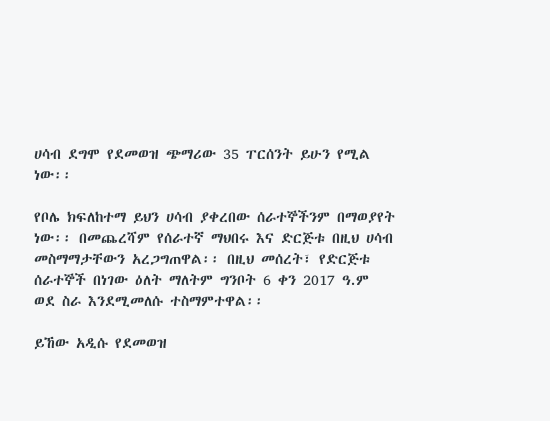ሀሳብ ደግሞ የደመወዝ ጭማሪው 35 ፐርሰንት ይሁን የሚል ነው፡፡

የቦሌ ክፍለከተማ ይህን ሀሳብ ያቀረበው ሰራተኞችንም በማወያየት ነው፡፡ በመጨረሻም የሰራተኛ ማህበሩ እና ድርጅቱ በዚህ ሀሳብ መስማማታቸውን አረጋግጠዋል፡፡ በዚህ መሰረት፣ የድርጅቱ ሰራተኞች በነገው ዕለት ማለትም ግንቦት 6 ቀን 2017 ዓ.ም ወደ ስራ እንደሚመለሱ ተስማምተዋል፡፡

ይኸው አዲሱ የደመወዝ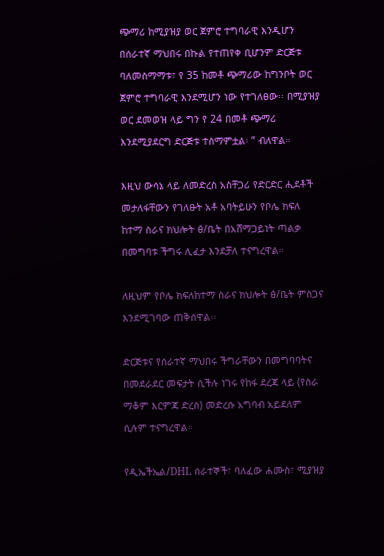ጭማሪ ከሚያዝያ ወር ጀምሮ ተግባራዊ እንዲሆን በሰራተኛ ማህበሩ በኩል የተጠየቀ ቢሆንም ድርጅቱ ባለመስማማቱ፣ የ 35 ከመቶ ጭማሪው ከግንቦት ወር ጀምሮ ተግባራዊ እንደሚሆን ነው የተገለፀው፡፡ በሚያዝያ ወር ደመወዝ ላይ ግን የ 24 በመቶ ጭማሪ እንደሚያደርግ ድርጅቱ ተስማምቷል፡ ” ብለዋል።

እዚህ ውሳኔ ላይ ለመድረስ አስቸጋሪ የድርድር ሒደቶች መታለፋቸውን የገለፁት አቶ አባትይሁን የቦሌ ክፍለ ከተማ ስራና ክህሎት ፅ/ቤት በአሸማጋይነት ጣልቃ በመግባቱ ችግሩ ሊፈታ እንደቻለ ተናግረዋል።

ለዚህም የቦሌ ክፍለከተማ ስራና ክህሎት ፅ/ቤት ምስጋና እንደሚገባው ጠቅሰዋል፡፡

ድርጅቱና የሰራተኛ ማህበሩ ችግራቸውን በመግባባትና በመደራደር መፍታት ሲችሉ ነገሩ የከፋ ደረጃ ላይ (የስራ ማቆም እርምጃ ድረስ) መድረሱ አግባብ አይደለም ሲሉም ተናግረዋል።

የዲኤችኤል/DHL ሰራተኞች፣ ባለፈው ሐሙስ፣ ሚያዝያ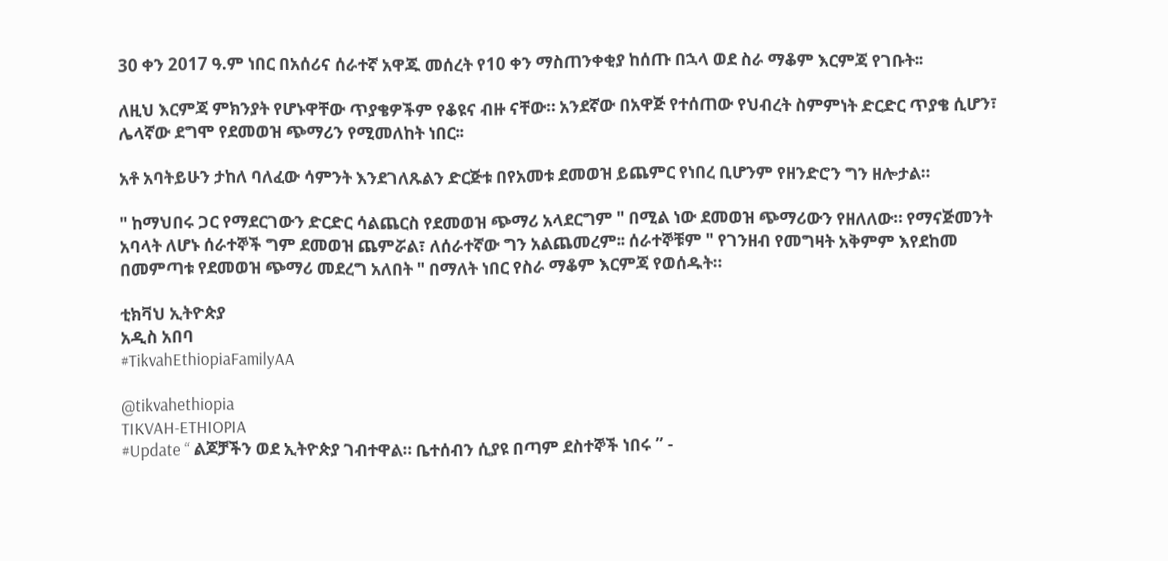30 ቀን 2017 ዓ.ም ነበር በአሰሪና ሰራተኛ አዋጁ መሰረት የ10 ቀን ማስጠንቀቂያ ከሰጡ በኋላ ወደ ስራ ማቆም እርምጃ የገቡት፡፡

ለዚህ እርምጃ ምክንያት የሆኑዋቸው ጥያቄዎችም የቆዩና ብዙ ናቸው። አንደኛው በአዋጅ የተሰጠው የህብረት ስምምነት ድርድር ጥያቄ ሲሆን፣ ሌላኛው ደግሞ የደመወዝ ጭማሪን የሚመለከት ነበር፡፡

አቶ አባትይሁን ታከለ ባለፈው ሳምንት እንደገለጹልን ድርጅቱ በየአመቱ ደመወዝ ይጨምር የነበረ ቢሆንም የዘንድሮን ግን ዘሎታል።

" ከማህበሩ ጋር የማደርገውን ድርድር ሳልጨርስ የደመወዝ ጭማሪ አላደርግም " በሚል ነው ደመወዝ ጭማሪውን የዘለለው። የማናጅመንት አባላት ለሆኑ ሰራተኞች ግም ደመወዝ ጨምሯል፣ ለሰራተኛው ግን አልጨመረም፡፡ ሰራተኞቹም " የገንዘብ የመግዛት አቅምም እየደከመ በመምጣቱ የደመወዝ ጭማሪ መደረግ አለበት " በማለት ነበር የስራ ማቆም እርምጃ የወሰዱት።

ቲክቫህ ኢትዮጵያ
አዲስ አበባ
#TikvahEthiopiaFamilyAA

@tikvahethiopia
TIKVAH-ETHIOPIA
#Update “ ልጆቻችን ወደ ኢትዮጵያ ገብተዋል። ቤተሰብን ሲያዩ በጣም ደስተኞች ነበሩ ” -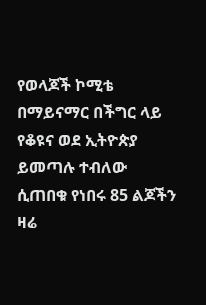የወላጆች ኮሚቴ በማይናማር በችግር ላይ የቆዩና ወደ ኢትዮጵያ ይመጣሉ ተብለው ሲጠበቁ የነበሩ 85 ልጆችን ዛሬ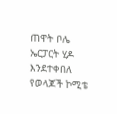ጠዋት ቦሌ ኤርፓርት ሂዶ እንደተቀበለ የወላጆች ኮሚቴ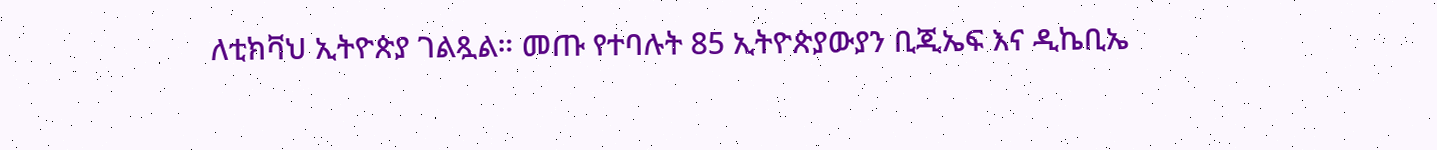ለቲክቫህ ኢትዮጵያ ገልጿል። መጡ የተባሉት 85 ኢትዮጵያውያን ቢጂኤፍ እና ዲኬቢኤ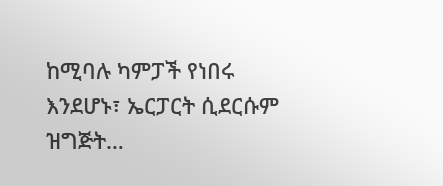ከሚባሉ ካምፓች የነበሩ እንደሆኑ፣ ኤርፓርት ሲደርሱም ዝግጅት…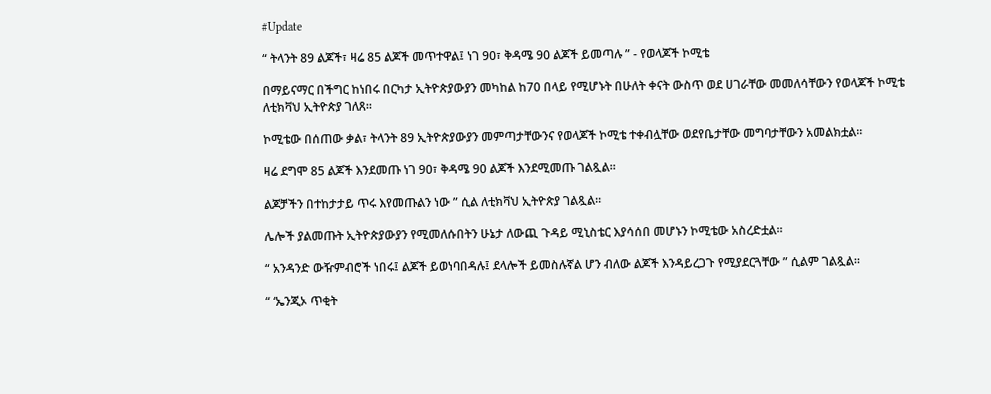#Update

“ ትላንት 89 ልጆች፣ ዛሬ 85 ልጆች መጥተዋል፤ ነገ 90፣ ቅዳሜ 90 ልጆች ይመጣሉ ” - የወላጆች ኮሚቴ

በማይናማር በችግር ከነበሩ በርካታ ኢትዮጵያውያን መካከል ከ70 በላይ የሚሆኑት በሁለት ቀናት ውስጥ ወደ ሀገራቸው መመለሳቸውን የወላጆች ኮሚቴ ለቲክቫህ ኢትዮጵያ ገለጸ።

ኮሚቴው በሰጠው ቃል፣ ትላንት 89 ኢትዮጵያውያን መምጣታቸውንና የወላጆች ኮሚቴ ተቀብሏቸው ወደየቤታቸው መግባታቸውን አመልክቷል።

ዛሬ ደግሞ 85 ልጆች እንደመጡ ነገ 90፣ ቅዳሜ 90 ልጆች እንደሚመጡ ገልጿል።

ልጆቻችን በተከታታይ ጥሩ እየመጡልን ነው ” ሲል ለቲክቫህ ኢትዮጵያ ገልጿል።

ሌሎች ያልመጡት ኢትዮጵያውያን የሚመለሱበትን ሁኔታ ለውጪ ጉዳይ ሚኒስቴር እያሳሰበ መሆኑን ኮሚቴው አስረድቷል።

“ አንዳንድ ውዥምብሮች ነበሩ፤ ልጆች ይወነባበዳሉ፤ ደላሎች ይመስሉኛል ሆን ብለው ልጆች እንዳይረጋጉ የሚያደርጓቸው ” ሲልም ገልጿል።

“ ‘ኤንጂኦ ጥቂት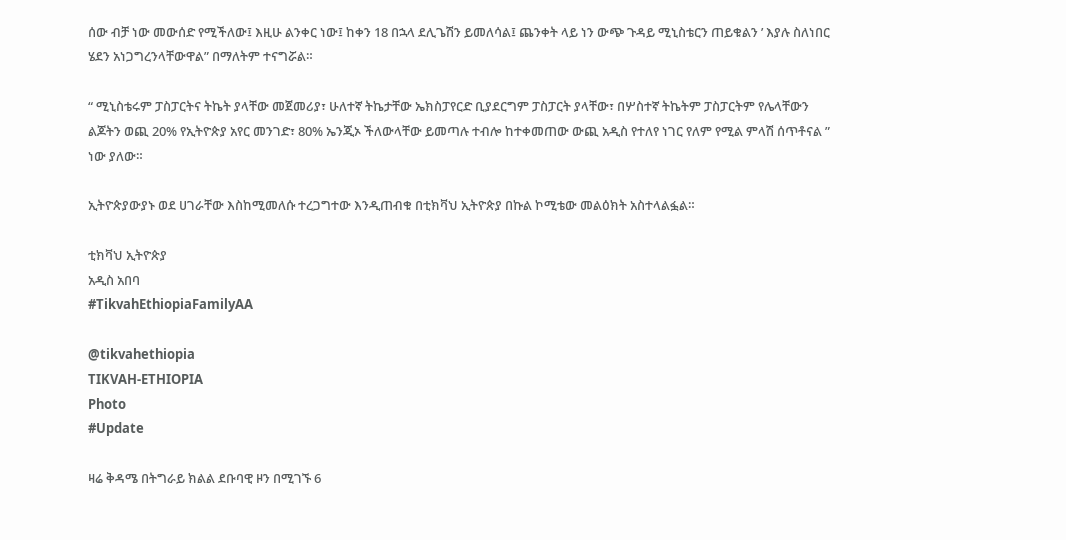ሰው ብቻ ነው መውሰድ የሚችለው፤ እዚሁ ልንቀር ነው፤ ከቀን 18 በኋላ ደሊጌሽን ይመለሳል፤ ጨንቀት ላይ ነን ውጭ ጉዳይ ሚኒስቴርን ጠይቁልን ’ እያሉ ስለነበር ሄደን አነጋግረንላቸውዋል” በማለትም ተናግሯል።

“ ሚኒስቴሩም ፓስፓርትና ትኬት ያላቸው መጀመሪያ፣ ሁለተኛ ትኬታቸው ኤክስፓየርድ ቢያደርግም ፓስፓርት ያላቸው፣ በሦስተኛ ትኬትም ፓስፓርትም የሌላቸውን ልጆትን ወጪ 20% የኢትዮጵያ አየር መንገድ፣ 80% ኤንጂኦ ችለውላቸው ይመጣሉ ተብሎ ከተቀመጠው ውጪ አዲስ የተለየ ነገር የለም የሚል ምላሽ ሰጥቶናል ” ነው ያለው።

ኢትዮጵያውያኑ ወደ ሀገራቸው እስከሚመለሱ ተረጋግተው እንዲጠብቁ በቲክቫህ ኢትዮጵያ በኩል ኮሚቴው መልዕክት አስተላልፏል።

ቲክቫህ ኢትዮጵያ
አዲስ አበባ
#TikvahEthiopiaFamilyAA

@tikvahethiopia
TIKVAH-ETHIOPIA
Photo
#Update

ዛሬ ቅዳሜ በትግራይ ክልል ደቡባዊ ዞን በሚገኙ 6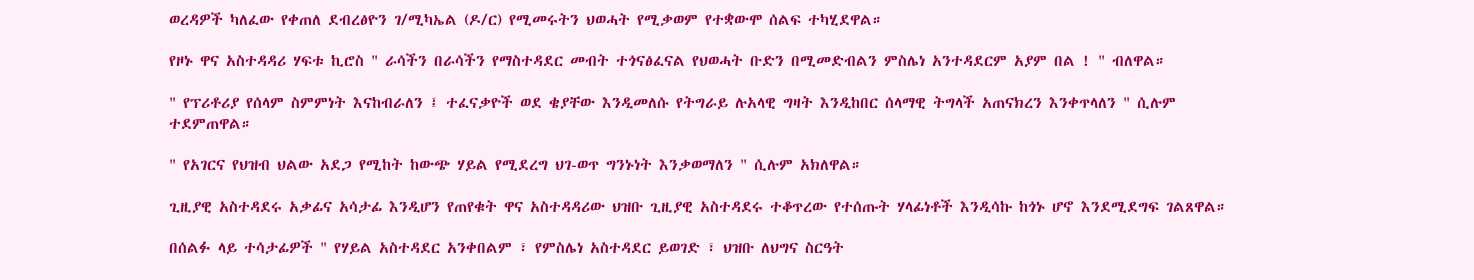ወረዳዎች ካለፈው የቀጠለ ደብረፅዮን ገ/ሚካኤል (ዶ/ር) የሚመሩትን ህወሓት የሚቃወም የተቋውሞ ሰልፍ ተካሂደዋል።

የዞኑ ዋና አስተዳዳሪ ሃፍቱ ኪሮስ " ራሳችን በራሳችን የማስተዳደር መብት ተጎናፅፈናል የህወሓት ቡድን በሚመድብልን ምስሌነ አንተዳደርም አያም በል ! " ብለዋል።

" የፕሪቶሪያ የሰላም ስምምነት እናከብራለን ፤ ተፈናቃዮች ወደ ቄያቸው እንዲመለሱ የትግራይ ሉአላዊ ግዛት እንዲከበር ሰላማዊ ትግላች አጠናክረን እንቀጥላለን " ሲሉም ተደምጠዋል።

" የአገርና የህዝብ ህልው አደጋ የሚከት ከውጭ ሃይል የሚደረግ ህገ-ወጥ ግንኑነት እንቃወማለን " ሲሉም አክለዋል።

ጊዚያዊ አስተዳደሩ አቃፊና አሳታፊ እንዲሆን የጠየቁት ዋና አስተዳዳሪው ህዝቡ ጊዚያዊ አስተዳደሩ ተቆጥረው የተሰጡት ሃላፊነቶች እንዲሳኩ ከጎኑ ሆኖ እንደሚደግፍ ገልጸዋል።

በሰልፉ ላይ ተሳታፊዎች " የሃይል አስተዳደር አንቀበልም ፣ የምስሌነ አስተዳደር ይወገድ ፣ ህዝቡ ለህግና ስርዓት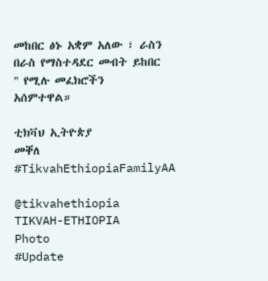መከበር ፅኑ አቋም አለው ፣ ራስን በራስ የማስተዳደር መብት ይከበር " የሚሉ መፈክሮችን አሰምተዋል።

ቲክቫህ ኢትዮጵያ
መቐለ
#TikvahEthiopiaFamilyAA

@tikvahethiopia
TIKVAH-ETHIOPIA
Photo
#Update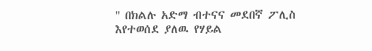" በክልሉ አድማ ብተናና መደበኛ ፖሊስ እየተወሰደ ያለዉ የሃይል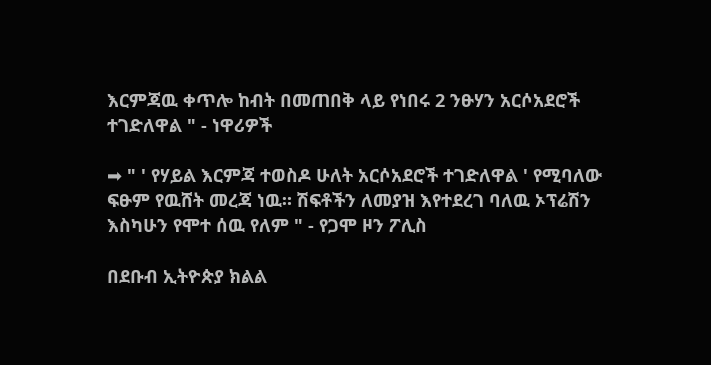እርምጃዉ ቀጥሎ ከብት በመጠበቅ ላይ የነበሩ 2 ንፁሃን አርሶአደሮች ተገድለዋል " - ነዋሪዎች

➡ " ' የሃይል እርምጃ ተወስዶ ሁለት አርሶአደሮች ተገድለዋል ' የሚባለው ፍፁም የዉሸት መረጃ ነዉ። ሽፍቶችን ለመያዝ እየተደረገ ባለዉ ኦፕሬሽን እስካሁን የሞተ ሰዉ የለም " - የጋሞ ዞን ፖሊስ

በደቡብ ኢትዮጵያ ክልል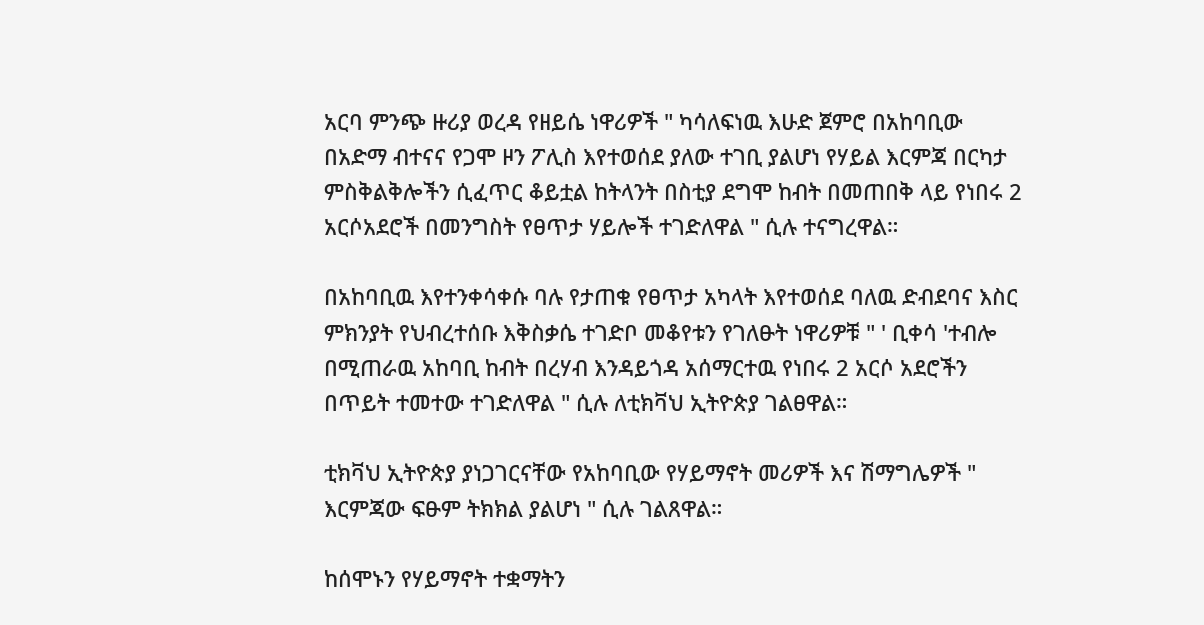አርባ ምንጭ ዙሪያ ወረዳ የዘይሴ ነዋሪዎች " ካሳለፍነዉ እሁድ ጀምሮ በአከባቢው በአድማ ብተናና የጋሞ ዞን ፖሊስ እየተወሰደ ያለው ተገቢ ያልሆነ የሃይል እርምጃ በርካታ ምስቅልቅሎችን ሲፈጥር ቆይቷል ከትላንት በስቲያ ደግሞ ከብት በመጠበቅ ላይ የነበሩ 2 አርሶአደሮች በመንግስት የፀጥታ ሃይሎች ተገድለዋል " ሲሉ ተናግረዋል።

በአከባቢዉ እየተንቀሳቀሱ ባሉ የታጠቁ የፀጥታ አካላት እየተወሰደ ባለዉ ድብደባና እስር ምክንያት የህብረተሰቡ እቅስቃሴ ተገድቦ መቆየቱን የገለፁት ነዋሪዎቹ " ' ቢቀሳ 'ተብሎ በሚጠራዉ አከባቢ ከብት በረሃብ እንዳይጎዳ አሰማርተዉ የነበሩ 2 አርሶ አደሮችን በጥይት ተመተው ተገድለዋል " ሲሉ ለቲክቫህ ኢትዮጵያ ገልፀዋል።

ቲክቫህ ኢትዮጵያ ያነጋገርናቸው የአከባቢው የሃይማኖት መሪዎች እና ሽማግሌዎች " እርምጃው ፍፁም ትክክል ያልሆነ " ሲሉ ገልጸዋል።

ከሰሞኑን የሃይማኖት ተቋማትን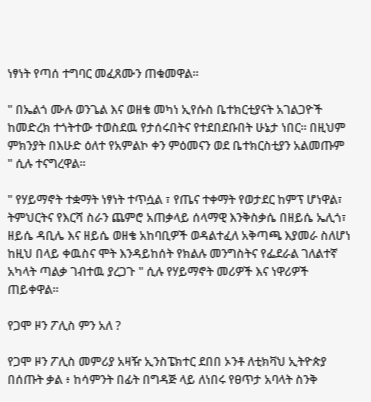ነፃነት የጣሰ ተግባር መፈጸሙን ጠቁመዋል።

" በኤልጎ ሙሉ ወንጌል እና ወዘቄ መካነ ኢየሱስ ቤተክርቲያናት አገልጋዮች ከመድረክ ተጎትተው ተወስደዉ የታሰሩበትና የተደበደቡበት ሁኔታ ነበር። በዚህም ምክንያት በእሁድ ዕለተ የአምልኮ ቀን ምዕመናን ወደ ቤተክርስቲያን አልመጡም " ሲሉ ተናግረዋል።

" የሃይማኖት ተቋማት ነፃነት ተጥሷል ፣ የጤና ተቀማት የወታደር ከምፕ ሆነዋል፣ ትምህርትና የእርሻ ስራን ጨምሮ አጠቃላይ ሰላማዊ እንቅስቃሴ በዘይሴ ኤሊጎ፣ ዘይሴ ዳቢሌ እና ዘይሴ ወዘቄ አከባቢዎች ወዳልተፈለ አቅጣጫ እያመራ ስለሆነ ከዚህ በላይ ቀዉስና ሞት እንዳይከሰት የክልሉ መንግስትና የፌደራል ገለልተኛ አካላት ጣልቃ ገብተዉ ያረጋጉ " ሲሉ የሃይማኖት መሪዎች እና ነዋሪዎች ጠይቀዋል።

የጋሞ ዞን ፖሊስ ምን አለ ?

የጋሞ ዞን ፖሊስ መምሪያ አዛዥ ኢንስፔክተር ደበበ ኦንቶ ለቲክቫህ ኢትዮጵያ በሰጡት ቃል ፥ ከሳምንት በፊት በግዳጅ ላይ ለነበሩ የፀጥታ አባላት ስንቅ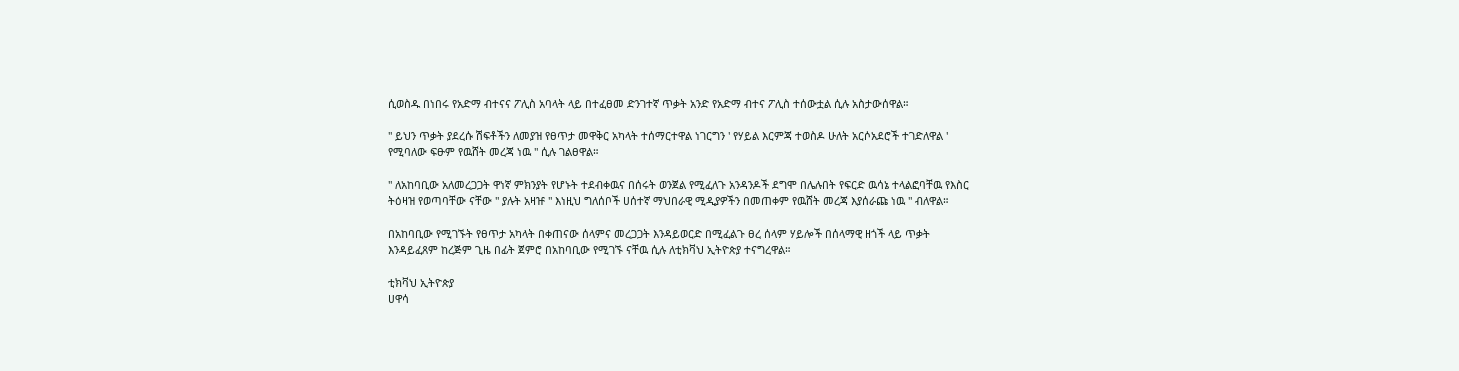ሲወስዱ በነበሩ የአድማ ብተናና ፖሊስ አባላት ላይ በተፈፀመ ድንገተኛ ጥቃት አንድ የአድማ ብተና ፖሊስ ተሰውቷል ሲሉ አስታውሰዋል።

" ይህን ጥቃት ያደረሱ ሽፍቶችን ለመያዝ የፀጥታ መዋቅር አካላት ተሰማርተዋል ነገርግን ' የሃይል እርምጃ ተወስዶ ሁለት አርሶአደሮች ተገድለዋል ' የሚባለው ፍፁም የዉሸት መረጃ ነዉ " ሲሉ ገልፀዋል።

" ለአከባቢው አለመረጋጋት ዋነኛ ምክንያት የሆኑት ተደብቀዉና በሰሩት ወንጀል የሚፈለጉ አንዳንዶች ደግሞ በሌሉበት የፍርድ ዉሳኔ ተላልፎባቸዉ የእስር ትዕዛዝ የወጣባቸው ናቸው " ያሉት አዛዡ " እነዚህ ግለሰቦች ሀሰተኛ ማህበራዊ ሚዲያዎችን በመጠቀም የዉሸት መረጃ እያሰራጩ ነዉ " ብለዋል።

በአከባቢው የሚገኙት የፀጥታ አካላት በቀጠናው ሰላምና መረጋጋት እንዳይወርድ በሚፈልጉ ፀረ ሰላም ሃይሎች በሰላማዊ ዘጎች ላይ ጥቃት እንዳይፈጸም ከረጅም ጊዜ በፊት ጀምሮ በአከባቢው የሚገኙ ናቸዉ ሲሉ ለቲክቫህ ኢትዮጵያ ተናግረዋል።

ቲክቫህ ኢትዮጵያ
ሀዋሳ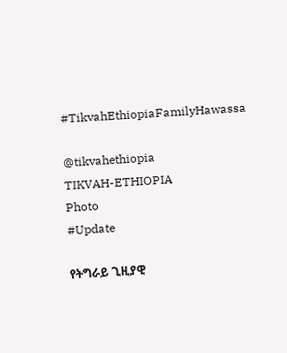#TikvahEthiopiaFamilyHawassa

@tikvahethiopia
TIKVAH-ETHIOPIA
Photo
#Update

የትግራይ ጊዚያዊ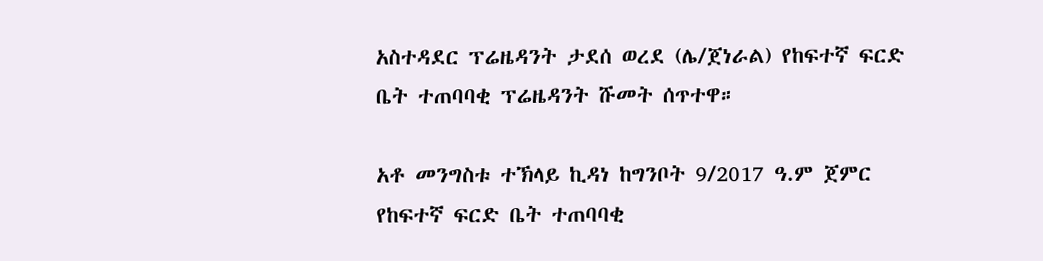አስተዳደር ፕሬዜዳንት ታደሰ ወረደ (ሌ/ጀነራል) የከፍተኛ ፍርድ ቤት ተጠባባቂ ፕሬዜዳንት ሹመት ሰጥተዋ።

አቶ መንግስቱ ተኽላይ ኪዳነ ከግንቦት 9/2017 ዓ.ም ጀምር የከፍተኛ ፍርድ ቤት ተጠባባቂ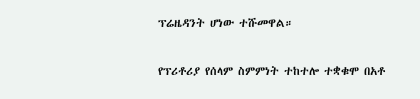ፕሬዜዳንት ሆነው ተሹመዋል።

የፕሪቶሪያ የሰላም ስምምነት ተከተሎ ተቋቁሞ በአቶ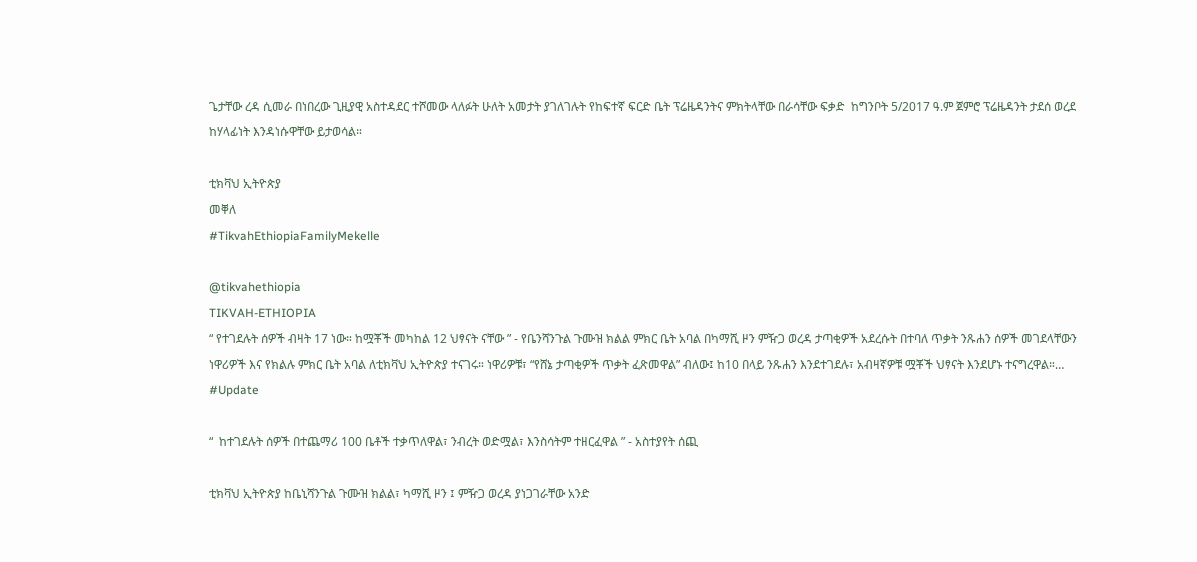ጌታቸው ረዳ ሲመራ በነበረው ጊዚያዊ አስተዳደር ተሾመው ላለፉት ሁለት አመታት ያገለገሉት የከፍተኛ ፍርድ ቤት ፕሬዜዳንትና ምክትላቸው በራሳቸው ፍቃድ  ከግንቦት 5/2017 ዓ.ም ጀምሮ ፕሬዜዳንት ታደሰ ወረደ ከሃላፊነት እንዳነሱዋቸው ይታወሳል።

ቲክቫህ ኢትዮጵያ
መቐለ
#TikvahEthiopiaFamilyMekelle

@tikvahethiopia
TIKVAH-ETHIOPIA
“ የተገደሉት ሰዎች ብዛት 17 ነው። ከሟቾች መካከል 12 ህፃናት ናቸው ” - የቤንሻንጉል ጉሙዝ ክልል ምክር ቤት አባል በካማሺ ዞን ምዥጋ ወረዳ ታጣቂዎች አደረሱት በተባለ ጥቃት ንጹሐን ሰዎች መገደላቸውን ነዋሪዎች እና የክልሉ ምክር ቤት አባል ለቲክቫህ ኢትዮጵያ ተናገሩ። ነዋሪዎቹ፣ “የሸኔ ታጣቂዎች ጥቃት ፈጽመዋል” ብለው፤ ከ10 በላይ ንጹሐን እንደተገደሉ፣ አብዛኛዎቹ ሟቾች ህፃናት እንደሆኑ ተናግረዋል።…
#Update

“  ከተገደሉት ሰዎች በተጨማሪ 100 ቤቶች ተቃጥለዋል፣ ንብረት ወድሟል፣ እንስሳትም ተዘርፈዋል ” - አስተያየት ሰጪ

ቲክቫህ ኢትዮጵያ ከቤኒሻንጉል ጉሙዝ ክልል፣ ካማሺ ዞን ፤ ምዥጋ ወረዳ ያነጋገራቸው አንድ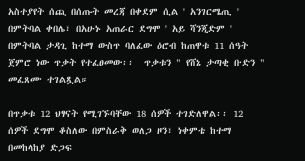አስተያየት ሰጪ በሰጡት መረጃ በቀደም ሲል ' አንገርሜጢ ' በምትባል ቀበሌ፣ በአሁኑ አጠራር ደግሞ ' አይ ሻንጂድም ' በምትባል ታዳጊ ከተማ ውስጥ ባለፈው ዕሮብ ከጠዋቱ 11 ሰዓት ጀምሮ ነው ጥቃት የተፈፀመው፡፡  ጥቃቱን " የሸኔ ታጣቂ ቡድን " መፈጸሙ ተገልጿል።

በጥቃቱ 12 ህፃናት የሚገኙባቸው 18 ሰዎች ተገድለዋል፡፡ 12 ሰዎች ደግሞ ቆስለው በምስራቅ ወለጋ ዞን፣ ነቀምቴ ከተማ በመከላከያ ድጋፍ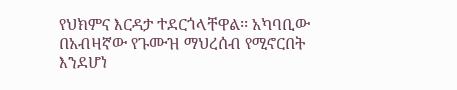የህክምና እርዳታ ተደርጎላቸዋል፡፡ አካባቢው በአብዛኛው የጉሙዝ ማህረሰብ የሚኖርበት እንደሆነ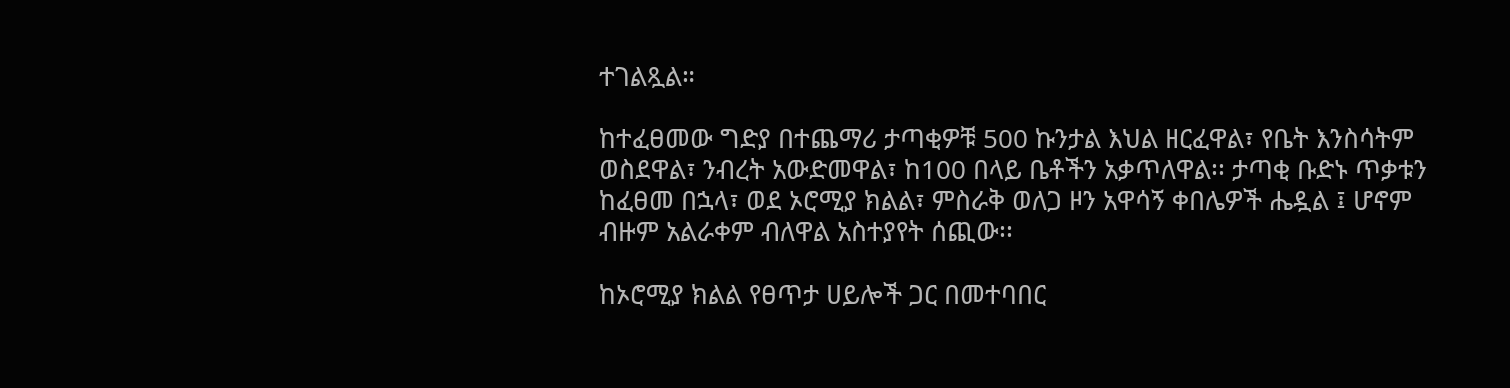ተገልጿል።

ከተፈፀመው ግድያ በተጨማሪ ታጣቂዎቹ 500 ኩንታል እህል ዘርፈዋል፣ የቤት እንስሳትም ወስደዋል፣ ንብረት አውድመዋል፣ ከ100 በላይ ቤቶችን አቃጥለዋል፡፡ ታጣቂ ቡድኑ ጥቃቱን ከፈፀመ በኋላ፣ ወደ ኦሮሚያ ክልል፣ ምስራቅ ወለጋ ዞን አዋሳኝ ቀበሌዎች ሔዷል ፤ ሆኖም ብዙም አልራቀም ብለዋል አስተያየት ሰጪው፡፡

ከኦሮሚያ ክልል የፀጥታ ሀይሎች ጋር በመተባበር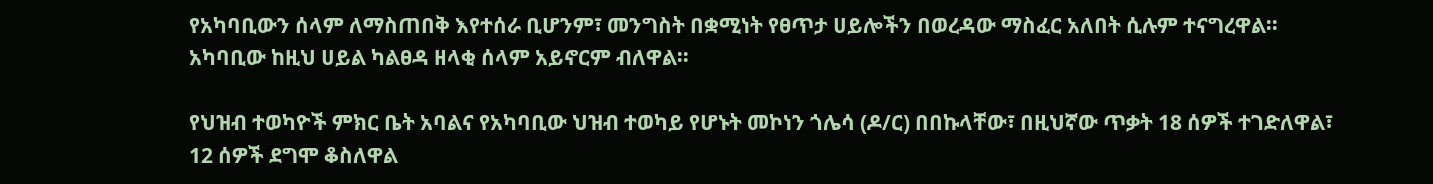የአካባቢውን ሰላም ለማስጠበቅ እየተሰራ ቢሆንም፣ መንግስት በቋሚነት የፀጥታ ሀይሎችን በወረዳው ማስፈር አለበት ሲሉም ተናግረዋል፡፡ አካባቢው ከዚህ ሀይል ካልፀዳ ዘላቂ ሰላም አይኖርም ብለዋል፡፡

የህዝብ ተወካዮች ምክር ቤት አባልና የአካባቢው ህዝብ ተወካይ የሆኑት መኮነን ጎሌሳ (ዶ/ር) በበኩላቸው፣ በዚህኛው ጥቃት 18 ሰዎች ተገድለዋል፣ 12 ሰዎች ደግሞ ቆስለዋል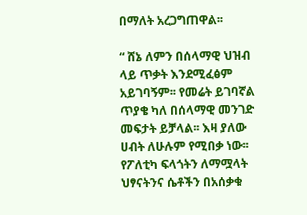በማለት አረጋግጠዋል፡፡

“ ሸኔ ለምን በሰላማዊ ህዝብ ላይ ጥቃት እንደሚፈፅም አይገባኝም፡፡ የመሬት ይገባኛል ጥያቄ ካለ በሰላማዊ መንገድ መፍታት ይቻላል፡፡ እዛ ያለው ሀብት ለሁሉም የሚበቃ ነው፡፡ የፖለቲካ ፍላጎትን ለማሟላት ህፃናትንና ሴቶችን በአሰቃቁ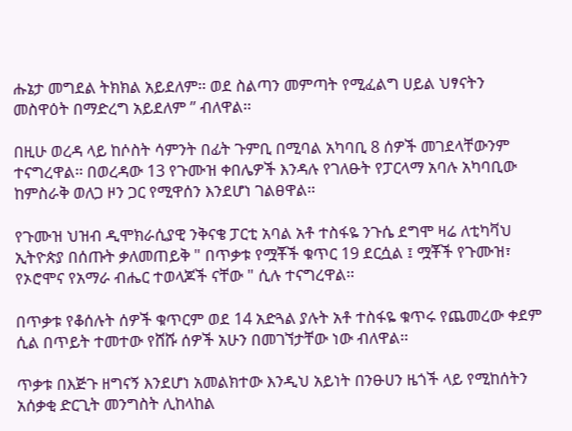ሑኔታ መግደል ትክክል አይደለም፡፡ ወደ ስልጣን መምጣት የሚፈልግ ሀይል ህፃናትን መስዋዕት በማድረግ አይደለም ” ብለዋል፡፡

በዚሁ ወረዳ ላይ ከሶስት ሳምንት በፊት ጉምቢ በሚባል አካባቢ 8 ሰዎች መገደላቸውንም ተናግረዋል፡፡ በወረዳው 13 የጉሙዝ ቀበሌዎች እንዳሉ የገለፁት የፓርላማ አባሉ አካባቢው ከምስራቅ ወለጋ ዞን ጋር የሚዋሰን እንደሆነ ገልፀዋል፡፡

የጉሙዝ ህዝብ ዲሞክራሲያዊ ንቅናቄ ፓርቲ አባል አቶ ተስፋዬ ንጉሴ ደግሞ ዛሬ ለቲካቫህ ኢትዮጵያ በሰጡት ቃለመጠይቅ " በጥቃቱ የሟቾች ቁጥር 19 ደርሷል ፤ ሟቾች የጉሙዝ፣ የኦሮሞና የአማራ ብሔር ተወላጆች ናቸው " ሲሉ ተናግረዋል፡፡

በጥቃቱ የቆሰሉት ሰዎች ቁጥርም ወደ 14 አድጓል ያሉት አቶ ተስፋዬ ቁጥሩ የጨመረው ቀደም ሲል በጥይት ተመተው የሸሹ ሰዎች አሁን በመገኘታቸው ነው ብለዋል፡፡

ጥቃቱ በእጅጉ ዘግናኝ እንደሆነ አመልክተው እንዲህ አይነት በንፁሀን ዜጎች ላይ የሚከሰትን አሰቃቂ ድርጊት መንግስት ሊከላከል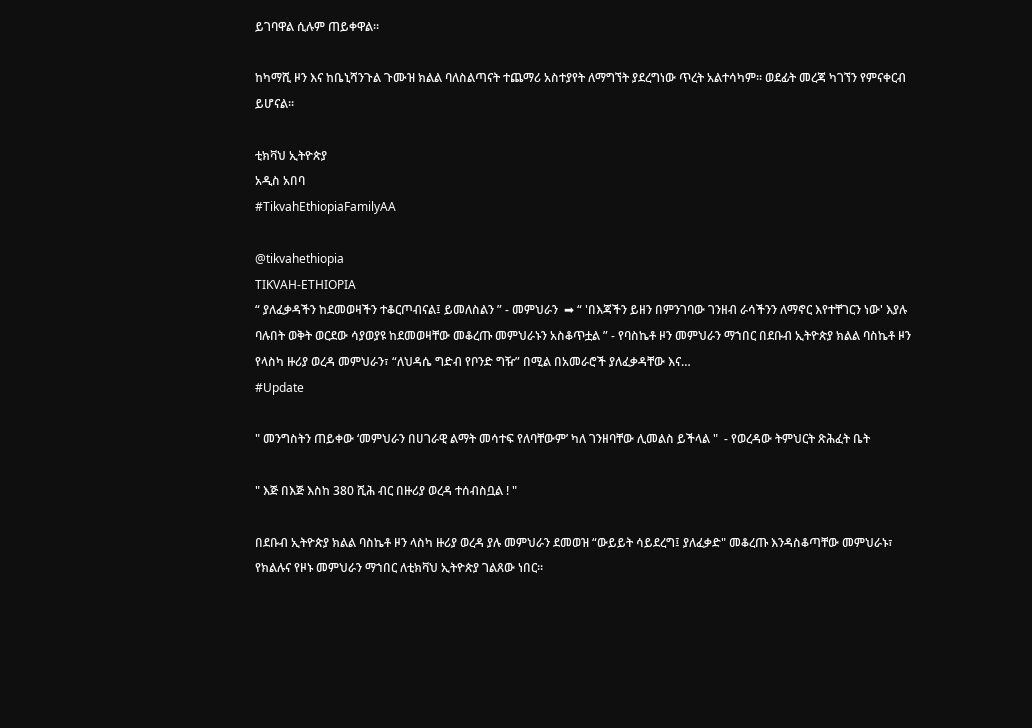ይገባዋል ሲሉም ጠይቀዋል፡፡

ከካማሺ ዞን እና ከቤኒሻንጉል ጉሙዝ ክልል ባለስልጣናት ተጨማሪ አስተያየት ለማግኘት ያደረግነው ጥረት አልተሳካም፡፡ ወደፊት መረጃ ካገኘን የምናቀርብ ይሆናል፡፡

ቲክቫህ ኢትዮጵያ
አዲስ አበባ
#TikvahEthiopiaFamilyAA

@tikvahethiopia
TIKVAH-ETHIOPIA
“ ያለፈቃዳችን ከደመወዛችን ተቆርጦብናል፤ ይመለስልን ” - መምህራን  ➡ “ 'በእጃችን ይዘን በምንገባው ገንዘብ ራሳችንን ለማኖር እየተቸገርን ነው' እያሉ ባሉበት ወቅት ወርደው ሳያወያዩ ከደመወዛቸው መቆረጡ መምህራኑን አስቆጥቷል ” - የባስኬቶ ዞን መምህራን ማኀበር በደቡብ ኢትዮጵያ ክልል ባስኬቶ ዞን የላስካ ዙሪያ ወረዳ መምህራን፣ “ለህዳሴ ግድብ የቦንድ ግዥ” በሚል በአመራሮች ያለፈቃዳቸው እና…
#Update

" መንግስትን ጠይቀው ‘መምህራን በሀገራዊ ልማት መሳተፍ የለባቸውም’ ካለ ገንዘባቸው ሊመልስ ይችላል "  - የወረዳው ትምህርት ጽሕፈት ቤት

" እጅ በእጅ እስከ 380 ሺሕ ብር በዙሪያ ወረዳ ተሰብስቧል ! "

በደቡብ ኢትዮጵያ ክልል ባስኬቶ ዞን ላስካ ዙሪያ ወረዳ ያሉ መምህራን ደመወዝ “ውይይት ሳይደረግ፤ ያለፈቃድ" መቆረጡ እንዳስቆጣቸው መምህራኑ፣ የክልሉና የዞኑ መምህራን ማኀበር ለቲክቫህ ኢትዮጵያ ገልጸው ነበር።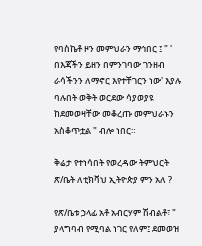የባስኬቶ ዞን መምህራን ማኅበር ፤ " ' በእጃችን ይዘን በምንገባው ገንዘብ ራሳችንን ለማኖር እየተቸገርን ነው' እያሉ ባሉበት ወቅት ወርደው ሳያወያዩ ከደመወዛቸው መቆረጡ መምህራኑን አስቆጥቷል " ብሎ ነበር።

ቅሬታ የተነሳበት የወረዳው ትምህርት ጽ/ቤት ለቲክቫህ ኢትዮጵያ ምን አለ ?

የጽ/ቤቱ ኃላፊ አቶ አብርሃም ሽብልቶ፣ " ያላግባብ የሚባል ነገር የለም፤ ደመወዝ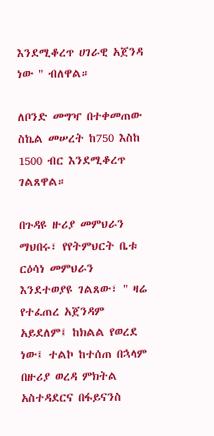እንደሚቆረጥ ሀገራዊ አጀንዳ ነው " ብለዋል።

ለቦንድ መግዣ በተቀመጠው ስኬል መሠረት ከ750 እስከ 1500 ብር እንደሚቆረጥ ገልጸዋል።

በጉዳዩ ዙሪያ መምህራን ማህበሩ፣ የየትምህርት ቤቱ ርዕሳነ መምህራን እንደተወያዩ ገልጸው፣ " ዛሬ የተፈጠረ አጀንዳም አይደለም፤ ከክልል የወረደ ነው፤ ተልኮ ከተሰጠ በኋላም በዙሪያ ወረዳ ምክትል አስተዳደርና በፋይናንስ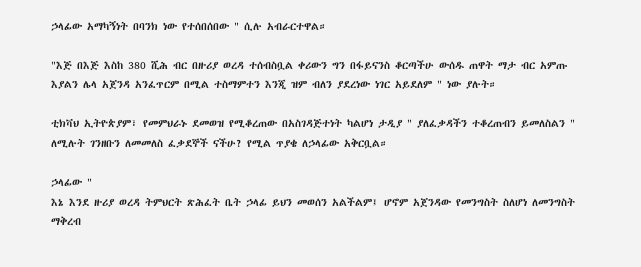ኃላፊው አማካኝነት በባንክ ነው የተሰበሰበው " ሲሉ አብራርተዋል።

"እጅ በእጅ እስከ 380 ሺሕ ብር በዙሪያ ወረዳ ተሰብስቧል ቀሪውን ግን በፋይናንስ ቆርጣችሁ ውሰዱ ጠዋት ማታ ብር አምጡ እያልን ሌላ አጀንዳ አንፈጥርም በሚል ተስማምተን እንጂ ዝም ብለን ያደረነው ነገር አይደለም " ነው ያሉት።

ቲክቫህ ኢትዮጵያም፣ የመምህራኑ ደመወዝ የሚቆረጠው በአስገዳጅተነት ካልሆነ ታዲያ " ያለፈቃዳችን ተቆረጠብን ይመለስልን " ለሚሉት ገንዘቡን ለመመለስ ፈቃደኞች ናችሁ? የሚል ጥያቄ ለኃላፊው አቅርቧል።

ኃላፊው "
እኔ እንደ ዙሪያ ወረዳ ትምህርት ጽሕፈት ቤት ኃላፊ ይህን መወሰን አልችልም፤ ሆኖም አጀንዳው የመንግስት ስለሆነ ለመንግስት ማቅረብ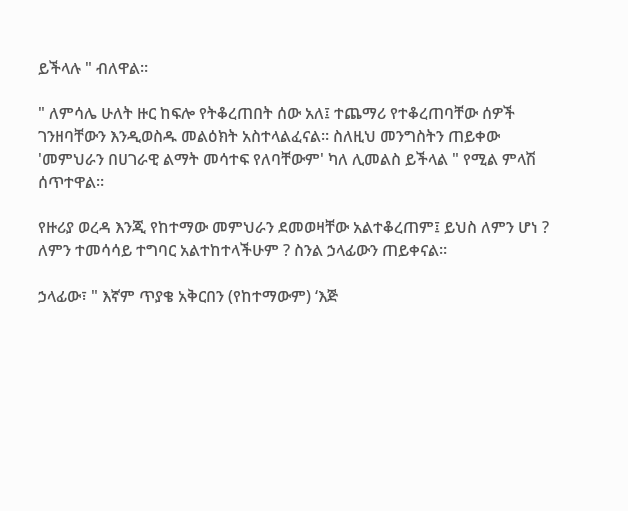ይችላሉ " ብለዋል።

" ለምሳሌ ሁለት ዙር ከፍሎ የትቆረጠበት ሰው አለ፤ ተጨማሪ የተቆረጠባቸው ሰዎች ገንዘባቸውን እንዲወስዱ መልዕክት አስተላልፈናል። ስለዚህ መንግስትን ጠይቀው 'መምህራን በሀገራዊ ልማት መሳተፍ የለባቸውም' ካለ ሊመልስ ይችላል " የሚል ምላሽ ሰጥተዋል።

የዙሪያ ወረዳ እንጂ የከተማው መምህራን ደመወዛቸው አልተቆረጠም፤ ይህስ ለምን ሆነ ? ለምን ተመሳሳይ ተግባር አልተከተላችሁም ? ስንል ኃላፊውን ጠይቀናል።

ኃላፊው፣ " እኛም ጥያቄ አቅርበን (የከተማውም) ‘እጅ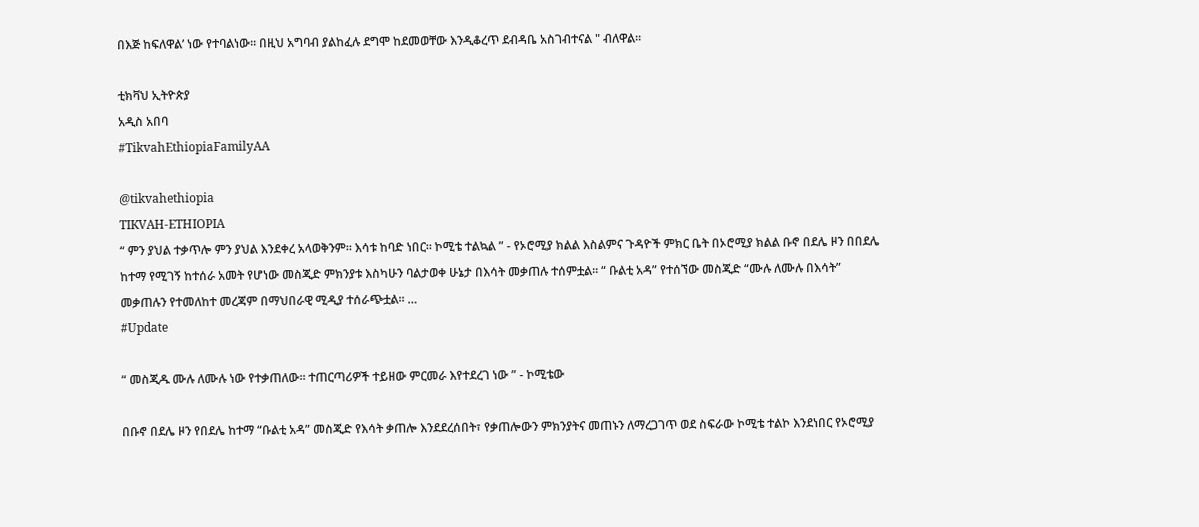በእጅ ከፍለዋል’ ነው የተባልነው። በዚህ አግባብ ያልከፈሉ ደግሞ ከደመወቸው እንዲቆረጥ ደብዳቤ አስገብተናል " ብለዋል።

ቲክቫህ ኢትዮጵያ
አዲስ አበባ
#TikvahEthiopiaFamilyAA

@tikvahethiopia
TIKVAH-ETHIOPIA
“ ምን ያህል ተቃጥሎ ምን ያህል እንደቀረ አላወቅንም። እሳቱ ከባድ ነበር። ኮሚቴ ተልኳል ” - የኦሮሚያ ክልል እስልምና ጉዳዮች ምክር ቤት በኦሮሚያ ክልል ቡኖ በደሌ ዞን በበደሌ ከተማ የሚገኝ ከተሰራ አመት የሆነው መስጂድ ምክንያቱ እስካሁን ባልታወቀ ሁኔታ በእሳት መቃጠሉ ተሰምቷል። “ ቡልቲ አዳ” የተሰኘው መስጂድ “ሙሉ ለሙሉ በእሳት” መቃጠሉን የተመለከተ መረጃም በማህበራዊ ሚዲያ ተሰራጭቷል። …
#Update

“ መስጂዱ ሙሉ ለሙሉ ነው የተቃጠለው። ተጠርጣሪዎች ተይዘው ምርመራ እየተደረገ ነው ” - ኮሚቴው

በቡኖ በደሌ ዞን የበደሌ ከተማ “ቡልቲ አዳ” መስጂድ የእሳት ቃጠሎ እንደደረሰበት፣ የቃጠሎውን ምክንያትና መጠኑን ለማረጋገጥ ወደ ስፍራው ኮሚቴ ተልኮ እንደነበር የኦሮሚያ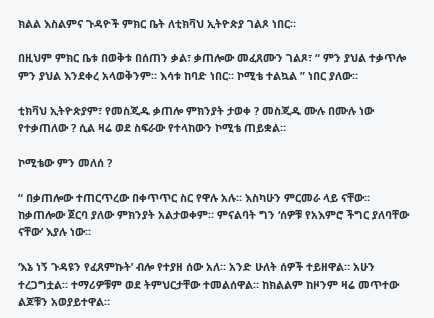ክልል እስልምና ጉዳዮች ምክር ቤት ለቲክቫህ ኢትዮጵያ ገልጾ ነበር።

በዚህም ምክር ቤቱ በወቅቱ በሰጠን ቃል፣ ቃጠሎው መፈጸሙን ገልጾ፣ “ ምን ያህል ተቃጥሎ ምን ያህል እንደቀረ አላወቅንም። እሳቱ ከባድ ነበር። ኮሚቴ ተልኳል ” ነበር ያለው።

ቲክቫህ ኢትዮጵያም፣ የመስጂዱ ቃጠሎ ምክንያት ታወቀ ? መስጂዱ ሙሉ በሙሉ ነው የተቃጠለው ? ሲል ዛሬ ወደ ስፍራው የተላከውን ኮሚቴ ጠይቋል።

ኮሚቴው ምን መለሰ ?

“ በቃጠሎው ተጠርጥረው በቀጥጥር ስር የዋሉ አሉ። እስካሁን ምርመራ ላይ ናቸው። ከቃጠሎው ጀርባ ያለው ምክንያት አልታወቀም። ምናልባት ግን ‘ሰዎቹ የአእምሮ ችግር ያለባቸው ናቸው’ እያሉ ነው።

‘እኔ ነኝ ጉዳዩን የፈጸምኩት’ ብሎ የተያዘ ሰው አለ። አንድ ሁለት ሰዎች ተይዘዋል። አሁን ተረጋግቷል። ተማሪዎቹም ወደ ትምህርታቸው ተመልሰዋል። ከክልልም ከዞንም ዛሬ መጥተው ልጆቹን አወያይተዋል።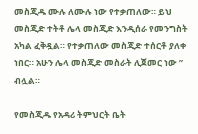መስጂዱ ሙሉ ለሙሉ ነው የተቃጠለው። ይህ መስጂድ ተትቶ ሌላ መስጂድ እንዲሰራ የመንግስት አካል ፈቅዷል። የተቃጠለው መስጂድ ተሰርቶ ያለቀ ነበር። አሁን ሌላ መስጂድ መስራት ሊጀመር ነው ” ብሏል።

የመስጂዱ የአዳሪ ትምህርት ቤት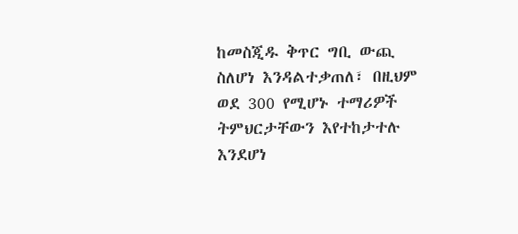ከመስጂዱ ቅጥር ግቢ ውጪ ስለሆነ እንዳልተቃጠለ፣ በዚህም ወደ 300 የሚሆኑ ተማሪዎች ትምህርታቸውን እየተከታተሉ እንደሆነ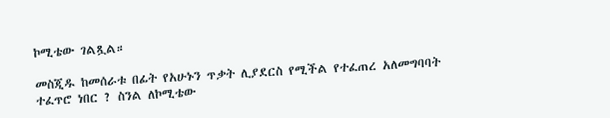ኮሚቴው ገልጿል።

መስጂዱ ከመሰራቱ በፊት የአሁኑን ጥቃት ሊያደርስ የሚችል የተፈጠረ አለመግባባት ተፈጥሮ ነበር ? ስንል ለኮሚቴው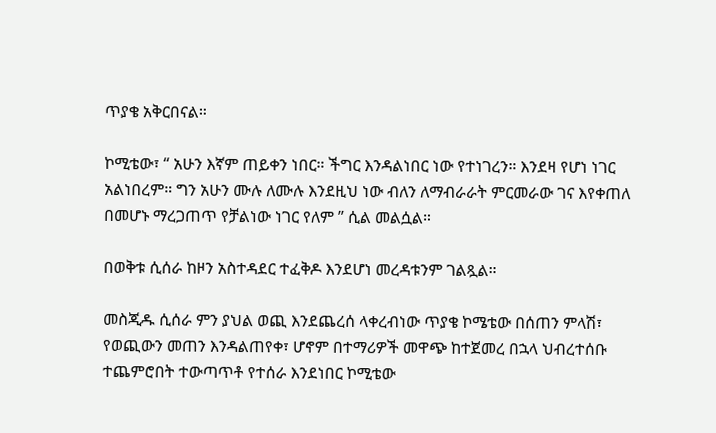ጥያቄ አቅርበናል።

ኮሚቴው፣ “ አሁን እኛም ጠይቀን ነበር። ችግር እንዳልነበር ነው የተነገረን። እንደዛ የሆነ ነገር አልነበረም። ግን አሁን ሙሉ ለሙሉ እንደዚህ ነው ብለን ለማብራራት ምርመራው ገና እየቀጠለ በመሆኑ ማረጋጠጥ የቻልነው ነገር የለም ” ሲል መልሷል።

በወቅቱ ሲሰራ ከዞን አስተዳደር ተፈቅዶ እንደሆነ መረዳቱንም ገልጿል።

መስጂዱ ሲሰራ ምን ያህል ወጪ እንደጨረሰ ላቀረብነው ጥያቄ ኮሜቴው በሰጠን ምላሽ፣ የወጪውን መጠን እንዳልጠየቀ፣ ሆኖም በተማሪዎች መዋጭ ከተጀመረ በኋላ ህብረተሰቡ ተጨምሮበት ተውጣጥቶ የተሰራ እንደነበር ኮሚቴው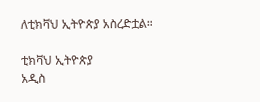ለቲክቫህ ኢትዮጵያ አስረድቷል።

ቲክቫህ ኢትዮጵያ
አዲስ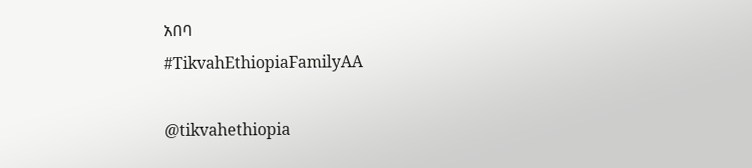አበባ
#TikvahEthiopiaFamilyAA

@tikvahethiopia